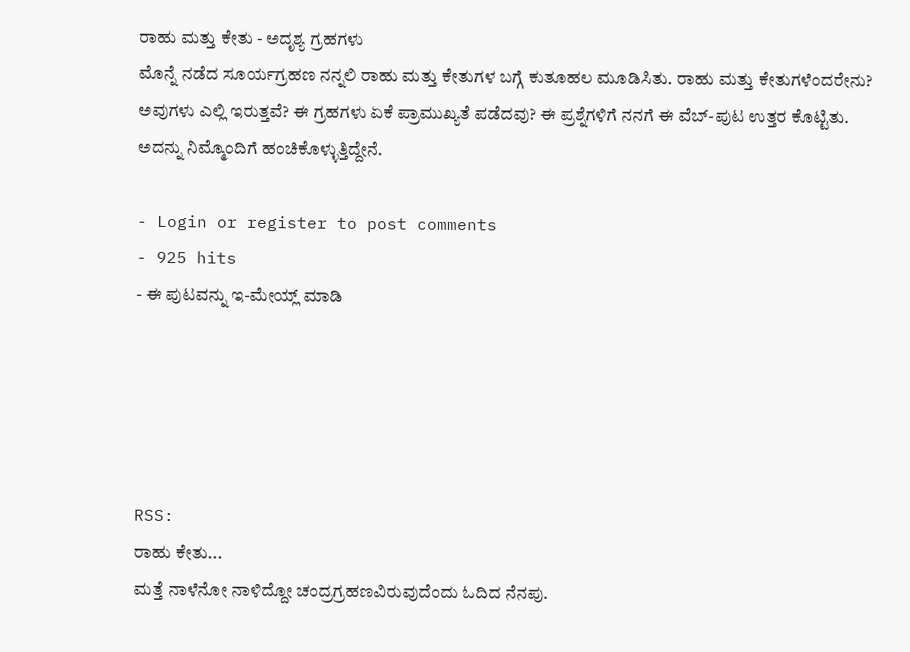ರಾಹು ಮತ್ತು ಕೇತು - ಅದೃಶ್ಯ ಗ್ರಹಗಳು
ಮೊನ್ನೆ ನಡೆದ ಸೂರ್ಯಗ್ರಹಣ ನನ್ನಲಿ ರಾಹು ಮತ್ತು ಕೇತುಗಳ ಬಗ್ಗೆ ಕುತೂಹಲ ಮೂಡಿಸಿತು. ರಾಹು ಮತ್ತು ಕೇತುಗಳೆಂದರೇನು? ಅವುಗಳು ಎಲ್ಲಿ ಇರುತ್ತವೆ? ಈ ಗ್ರಹಗಳು ಏಕೆ ಪ್ರಾಮುಖ್ಯತೆ ಪಡೆದವು? ಈ ಪ್ರಶ್ನೆಗಳಿಗೆ ನನಗೆ ಈ ವೆಬ್-ಪುಟ ಉತ್ತರ ಕೊಟ್ಟಿತು. ಅದನ್ನು ನಿಮ್ಮೊಂದಿಗೆ ಹಂಚಿಕೊಳ್ಳುತ್ತಿದ್ದೇನೆ.

- Login or register to post comments
- 925 hits
- ಈ ಪುಟವನ್ನು ಇ-ಮೇಯ್ಲ್ ಮಾಡಿ





RSS:
ರಾಹು ಕೇತು...
ಮತ್ತೆ ನಾಳೆನೋ ನಾಳಿದ್ದೋ ಚಂದ್ರಗ್ರಹಣವಿರುವುದೆಂದು ಓದಿದ ನೆನಪು.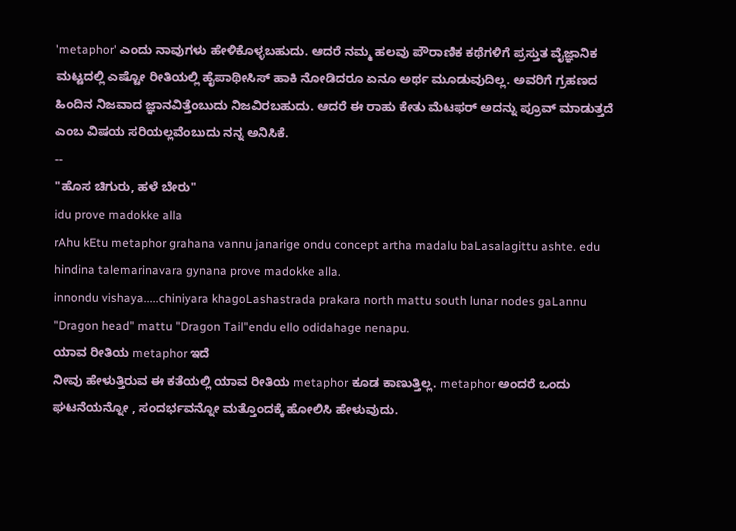'metaphor' ಎಂದು ನಾವುಗಳು ಹೇಳಿಕೊಳ್ಳಬಹುದು. ಆದರೆ ನಮ್ಮ ಹಲವು ಪೌರಾಣಿಕ ಕಥೆಗಳಿಗೆ ಪ್ರಸ್ತುತ ವೈಜ್ಞಾನಿಕ ಮಟ್ಟದಲ್ಲಿ ಎಷ್ಟೋ ರೀತಿಯಲ್ಲಿ ಹೈಪಾಥೀಸಿಸ್ ಹಾಕಿ ನೋಡಿದರೂ ಏನೂ ಅರ್ಥ ಮೂಡುವುದಿಲ್ಲ. ಅವರಿಗೆ ಗ್ರಹಣದ ಹಿಂದಿನ ನಿಜವಾದ ಜ್ಞಾನವಿತ್ತೆಂಬುದು ನಿಜವಿರಬಹುದು. ಆದರೆ ಈ ರಾಹು ಕೇತು ಮೆಟಫರ್ ಅದನ್ನು ಪ್ರೂವ್ ಮಾಡುತ್ತದೆ ಎಂಬ ವಿಷಯ ಸರಿಯಲ್ಲವೆಂಬುದು ನನ್ನ ಅನಿಸಿಕೆ.
--
"ಹೊಸ ಚಿಗುರು, ಹಳೆ ಬೇರು"
idu prove madokke alla
rAhu kEtu metaphor grahana vannu janarige ondu concept artha madalu baLasalagittu ashte. edu hindina talemarinavara gynana prove madokke alla.
innondu vishaya.....chiniyara khagoLashastrada prakara north mattu south lunar nodes gaLannu "Dragon head" mattu "Dragon Tail"endu ello odidahage nenapu.
ಯಾವ ರೀತಿಯ metaphor ಇದೆ
ನೀವು ಹೇಳುತ್ತಿರುವ ಈ ಕತೆಯಲ್ಲಿ ಯಾವ ರೀತಿಯ metaphor ಕೂಡ ಕಾಣುತ್ತಿಲ್ಲ. metaphor ಅಂದರೆ ಒಂದು ಘಟನೆಯನ್ನೋ , ಸಂದರ್ಭವನ್ನೋ ಮತ್ತೊಂದಕ್ಕೆ ಹೋಲಿಸಿ ಹೇಳುವುದು.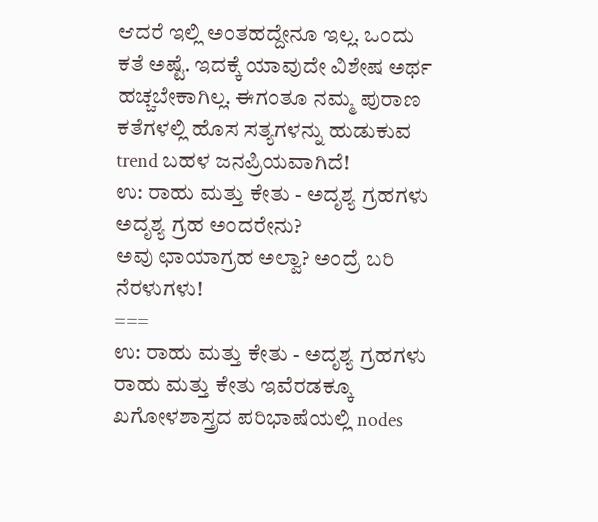ಆದರೆ ಇಲ್ಲಿ ಅಂತಹದ್ದೇನೂ ಇಲ್ಲ. ಒಂದು ಕತೆ ಅಷ್ಟೆ. ಇದಕ್ಕೆ ಯಾವುದೇ ವಿಶೇಷ ಅರ್ಥ ಹಚ್ಚಬೇಕಾಗಿಲ್ಲ. ಈಗಂತೂ ನಮ್ಮ ಪುರಾಣ ಕತೆಗಳಲ್ಲಿ ಹೊಸ ಸತ್ಯಗಳನ್ನು ಹುಡುಕುವ trend ಬಹಳ ಜನಪ್ರಿಯವಾಗಿದೆ!
ಉ: ರಾಹು ಮತ್ತು ಕೇತು - ಅದೃಶ್ಯ ಗ್ರಹಗಳು
ಅದೃಶ್ಯ ಗ್ರಹ ಅಂದರೇನು?
ಅವು ಛಾಯಾಗ್ರಹ ಅಲ್ವಾ? ಅಂದ್ರೆ ಬರಿ ನೆರಳುಗಳು!
===
ಉ: ರಾಹು ಮತ್ತು ಕೇತು - ಅದೃಶ್ಯ ಗ್ರಹಗಳು
ರಾಹು ಮತ್ತು ಕೇತು ಇವೆರಡಕ್ಕೂ ಖಗೋಳಶಾಸ್ತ್ರದ ಪರಿಭಾಷೆಯಲ್ಲಿ nodes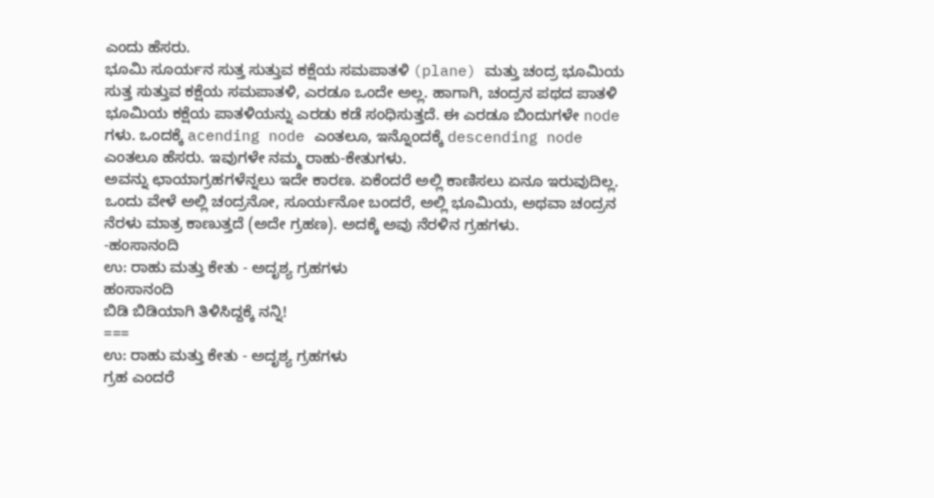ಎಂದು ಹೆಸರು.
ಭೂಮಿ ಸೂರ್ಯನ ಸುತ್ತ ಸುತ್ತುವ ಕಕ್ಷೆಯ ಸಮಪಾತಳಿ (plane) ಮತ್ತು ಚಂದ್ರ ಭೂಮಿಯ ಸುತ್ತ ಸುತ್ತುವ ಕಕ್ಷೆಯ ಸಮಪಾತಳಿ, ಎರಡೂ ಒಂದೇ ಅಲ್ಲ. ಹಾಗಾಗಿ, ಚಂದ್ರನ ಪಥದ ಪಾತಳಿ ಭೂಮಿಯ ಕಕ್ಷೆಯ ಪಾತಳಿಯನ್ನು ಎರಡು ಕಡೆ ಸಂಧಿಸುತ್ತದೆ. ಈ ಎರಡೂ ಬಿಂದುಗಳೇ node ಗಳು. ಒಂದಕ್ಕೆ acending node ಎಂತಲೂ, ಇನ್ನೊಂದಕ್ಕೆ descending node ಎಂತಲೂ ಹೆಸರು. ಇವುಗಳೇ ನಮ್ಮ ರಾಹು-ಕೇತುಗಳು.
ಅವನ್ನು ಛಾಯಾಗ್ರಹಗಳೆನ್ನಲು ಇದೇ ಕಾರಣ. ಏಕೆಂದರೆ ಅಲ್ಲಿ ಕಾಣಿಸಲು ಏನೂ ಇರುವುದಿಲ್ಲ. ಒಂದು ವೇಳೆ ಅಲ್ಲಿ ಚಂದ್ರನೋ, ಸೂರ್ಯನೋ ಬಂದರೆ, ಅಲ್ಲಿ ಭೂಮಿಯ, ಅಥವಾ ಚಂದ್ರನ ನೆರಳು ಮಾತ್ರ ಕಾಣುತ್ತದೆ (ಅದೇ ಗ್ರಹಣ). ಅದಕ್ಕೆ ಅವು ನೆರಳಿನ ಗ್ರಹಗಳು.
-ಹಂಸಾನಂದಿ
ಉ: ರಾಹು ಮತ್ತು ಕೇತು - ಅದೃಶ್ಯ ಗ್ರಹಗಳು
ಹಂಸಾನಂದಿ
ಬಿಡಿ ಬಿಡಿಯಾಗಿ ತಿಳಿಸಿದ್ದಕ್ಕೆ ನನ್ನಿ!
===
ಉ: ರಾಹು ಮತ್ತು ಕೇತು - ಅದೃಶ್ಯ ಗ್ರಹಗಳು
ಗ್ರಹ ಎಂದರೆ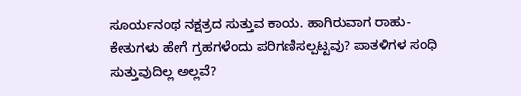ಸೂರ್ಯನಂಥ ನಕ್ಷತ್ರದ ಸುತ್ತುವ ಕಾಯ. ಹಾಗಿರುವಾಗ ರಾಹು-ಕೇತುಗಳು ಹೇಗೆ ಗ್ರಹಗಳೆಂದು ಪರಿಗಣಿಸಲ್ಪಟ್ಟವು? ಪಾತಳಿಗಳ ಸಂಧಿ ಸುತ್ತುವುದಿಲ್ಲ ಅಲ್ಲವೆ?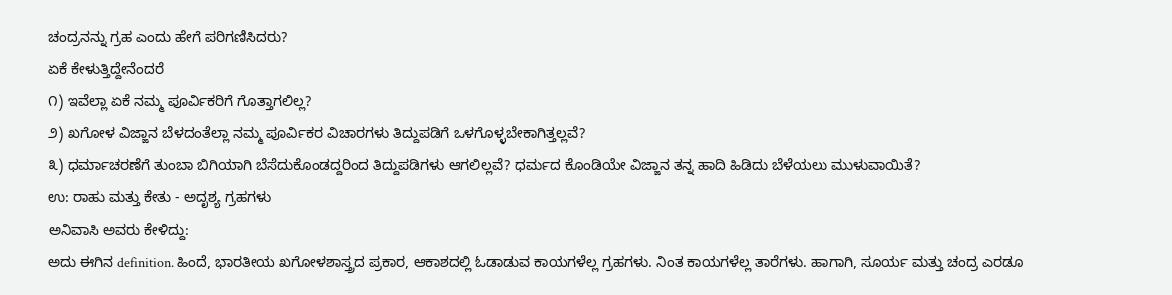ಚಂದ್ರನನ್ನು ಗ್ರಹ ಎಂದು ಹೇಗೆ ಪರಿಗಣಿಸಿದರು?
ಏಕೆ ಕೇಳುತ್ತಿದ್ದೇನೆಂದರೆ
೧) ಇವೆಲ್ಲಾ ಏಕೆ ನಮ್ಮ ಪೂರ್ವಿಕರಿಗೆ ಗೊತ್ತಾಗಲಿಲ್ಲ?
೨) ಖಗೋಳ ವಿಜ್ಙಾನ ಬೆಳದಂತೆಲ್ಲಾ ನಮ್ಮ ಪೂರ್ವಿಕರ ವಿಚಾರಗಳು ತಿದ್ದುಪಡಿಗೆ ಒಳಗೊಳ್ಳಬೇಕಾಗಿತ್ತಲ್ಲವೆ?
೩) ಧರ್ಮಾಚರಣೆಗೆ ತುಂಬಾ ಬಿಗಿಯಾಗಿ ಬೆಸೆದುಕೊಂಡದ್ದರಿಂದ ತಿದ್ದುಪಡಿಗಳು ಆಗಲಿಲ್ಲವೆ? ಧರ್ಮದ ಕೊಂಡಿಯೇ ವಿಜ್ಙಾನ ತನ್ನ ಹಾದಿ ಹಿಡಿದು ಬೆಳೆಯಲು ಮುಳುವಾಯಿತೆ?
ಉ: ರಾಹು ಮತ್ತು ಕೇತು - ಅದೃಶ್ಯ ಗ್ರಹಗಳು
ಅನಿವಾಸಿ ಅವರು ಕೇಳಿದ್ದು:
ಅದು ಈಗಿನ definition. ಹಿಂದೆ, ಭಾರತೀಯ ಖಗೋಳಶಾಸ್ತ್ರದ ಪ್ರಕಾರ, ಆಕಾಶದಲ್ಲಿ ಓಡಾಡುವ ಕಾಯಗಳೆಲ್ಲ ಗ್ರಹಗಳು. ನಿಂತ ಕಾಯಗಳೆಲ್ಲ ತಾರೆಗಳು. ಹಾಗಾಗಿ, ಸೂರ್ಯ ಮತ್ತು ಚಂದ್ರ ಎರಡೂ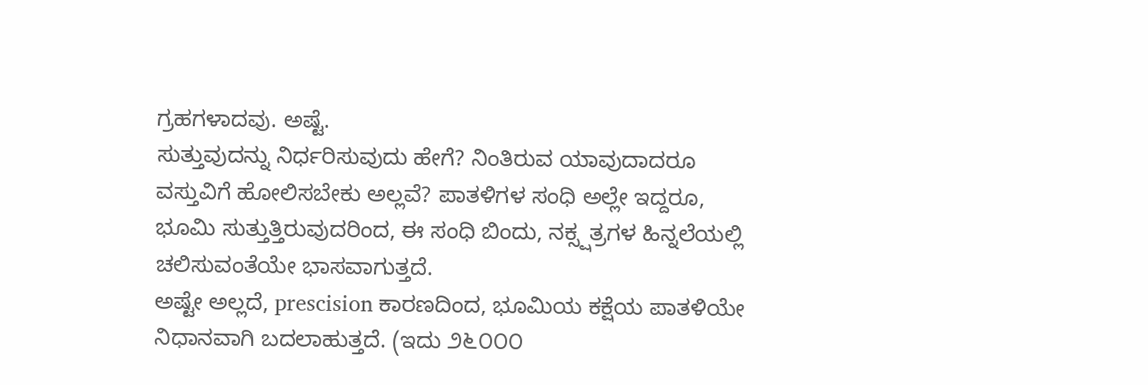ಗ್ರಹಗಳಾದವು. ಅಷ್ಟೆ.
ಸುತ್ತುವುದನ್ನು ನಿರ್ಧರಿಸುವುದು ಹೇಗೆ? ನಿಂತಿರುವ ಯಾವುದಾದರೂ ವಸ್ತುವಿಗೆ ಹೋಲಿಸಬೇಕು ಅಲ್ಲವೆ? ಪಾತಳಿಗಳ ಸಂಧಿ ಅಲ್ಲೇ ಇದ್ದರೂ, ಭೂಮಿ ಸುತ್ತುತ್ತಿರುವುದರಿಂದ, ಈ ಸಂಧಿ ಬಿಂದು, ನಕ್ಸ್ಷತ್ರಗಳ ಹಿನ್ನಲೆಯಲ್ಲಿ ಚಲಿಸುವಂತೆಯೇ ಭಾಸವಾಗುತ್ತದೆ.
ಅಷ್ಟೇ ಅಲ್ಲದೆ, prescision ಕಾರಣದಿಂದ, ಭೂಮಿಯ ಕಕ್ಷೆಯ ಪಾತಳಿಯೇ ನಿಧಾನವಾಗಿ ಬದಲಾಹುತ್ತದೆ. (ಇದು ೨೬೦೦೦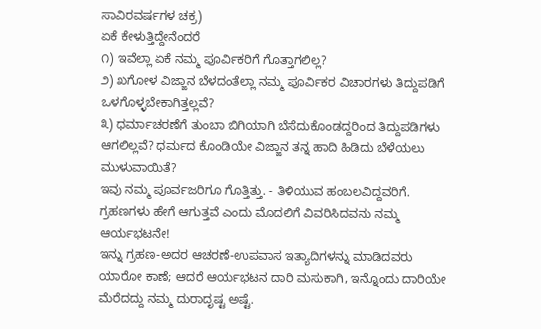ಸಾವಿರವರ್ಷಗಳ ಚಕ್ರ)
ಏಕೆ ಕೇಳುತ್ತಿದ್ದೇನೆಂದರೆ
೧) ಇವೆಲ್ಲಾ ಏಕೆ ನಮ್ಮ ಪೂರ್ವಿಕರಿಗೆ ಗೊತ್ತಾಗಲಿಲ್ಲ?
೨) ಖಗೋಳ ವಿಜ್ಙಾನ ಬೆಳದಂತೆಲ್ಲಾ ನಮ್ಮ ಪೂರ್ವಿಕರ ವಿಚಾರಗಳು ತಿದ್ದುಪಡಿಗೆ ಒಳಗೊಳ್ಳಬೇಕಾಗಿತ್ತಲ್ಲವೆ?
೩) ಧರ್ಮಾಚರಣೆಗೆ ತುಂಬಾ ಬಿಗಿಯಾಗಿ ಬೆಸೆದುಕೊಂಡದ್ದರಿಂದ ತಿದ್ದುಪಡಿಗಳು ಆಗಲಿಲ್ಲವೆ? ಧರ್ಮದ ಕೊಂಡಿಯೇ ವಿಜ್ಙಾನ ತನ್ನ ಹಾದಿ ಹಿಡಿದು ಬೆಳೆಯಲು ಮುಳುವಾಯಿತೆ?
ಇವು ನಮ್ಮ ಪೂರ್ವಜರಿಗೂ ಗೊತ್ತಿತ್ತು. - ತಿಳಿಯುವ ಹಂಬಲವಿದ್ದವರಿಗೆ.
ಗ್ರಹಣಗಳು ಹೇಗೆ ಆಗುತ್ತವೆ ಎಂದು ಮೊದಲಿಗೆ ವಿವರಿಸಿದವನು ನಮ್ಮ ಆರ್ಯಭಟನೇ!
ಇನ್ನು ಗ್ರಹಣ-ಅದರ ಆಚರಣೆ-ಉಪವಾಸ ಇತ್ಯಾದಿಗಳನ್ನು ಮಾಡಿದವರು ಯಾರೋ ಕಾಣೆ; ಆದರೆ ಆರ್ಯಭಟನ ದಾರಿ ಮಸುಕಾಗಿ, ಇನ್ನೊಂದು ದಾರಿಯೇ ಮೆರೆದದ್ದು ನಮ್ಮ ದುರಾದೃಷ್ಟ ಅಷ್ಟೆ.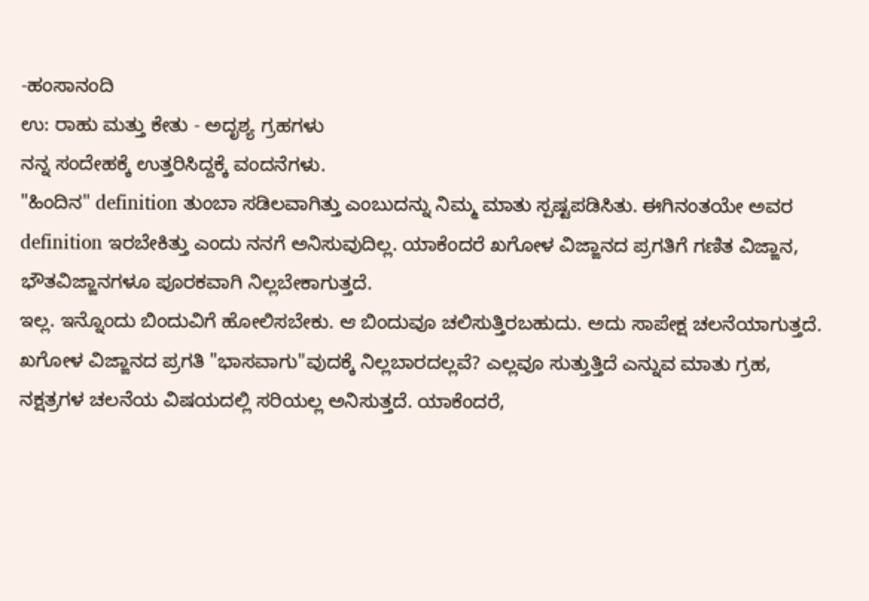-ಹಂಸಾನಂದಿ
ಉ: ರಾಹು ಮತ್ತು ಕೇತು - ಅದೃಶ್ಯ ಗ್ರಹಗಳು
ನನ್ನ ಸಂದೇಹಕ್ಕೆ ಉತ್ತರಿಸಿದ್ದಕ್ಕೆ ವಂದನೆಗಳು.
"ಹಿಂದಿನ" definition ತುಂಬಾ ಸಡಿಲವಾಗಿತ್ತು ಎಂಬುದನ್ನು ನಿಮ್ಮ ಮಾತು ಸ್ಪಷ್ಟಪಡಿಸಿತು. ಈಗಿನಂತಯೇ ಅವರ definition ಇರಬೇಕಿತ್ತು ಎಂದು ನನಗೆ ಅನಿಸುವುದಿಲ್ಲ. ಯಾಕೆಂದರೆ ಖಗೋಳ ವಿಜ್ಙಾನದ ಪ್ರಗತಿಗೆ ಗಣಿತ ವಿಜ್ಙಾನ, ಭೌತವಿಜ್ಙಾನಗಳೂ ಪೂರಕವಾಗಿ ನಿಲ್ಲಬೇಕಾಗುತ್ತದೆ.
ಇಲ್ಲ. ಇನ್ನೊಂದು ಬಿಂದುವಿಗೆ ಹೋಲಿಸಬೇಕು. ಆ ಬಿಂದುವೂ ಚಲಿಸುತ್ತಿರಬಹುದು. ಅದು ಸಾಪೇಕ್ಷ ಚಲನೆಯಾಗುತ್ತದೆ. ಖಗೋಳ ವಿಜ್ಙಾನದ ಪ್ರಗತಿ "ಭಾಸವಾಗು"ವುದಕ್ಕೆ ನಿಲ್ಲಬಾರದಲ್ಲವೆ? ಎಲ್ಲವೂ ಸುತ್ತುತ್ತಿದೆ ಎನ್ನುವ ಮಾತು ಗ್ರಹ, ನಕ್ಷತ್ರಗಳ ಚಲನೆಯ ವಿಷಯದಲ್ಲಿ ಸರಿಯಲ್ಲ ಅನಿಸುತ್ತದೆ. ಯಾಕೆಂದರೆ,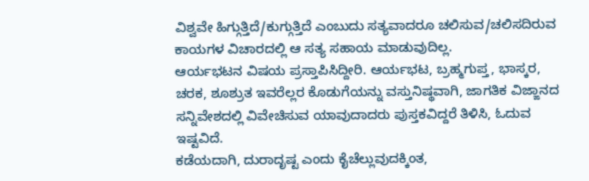ವಿಶ್ವವೇ ಹಿಗ್ಗುತ್ತಿದೆ/ಕುಗ್ಗುತ್ತಿದೆ ಎಂಬುದು ಸತ್ಯವಾದರೂ ಚಲಿಸುವ/ಚಲಿಸದಿರುವ ಕಾಯಗಳ ವಿಚಾರದಲ್ಲಿ ಆ ಸತ್ಯ ಸಹಾಯ ಮಾಡುವುದಿಲ್ಲ.
ಆರ್ಯಭಟನ ವಿಷಯ ಪ್ರಸ್ತಾಪಿಸಿದ್ದೀರಿ. ಆರ್ಯಭಟ, ಬ್ರಹ್ಮಗುಪ್ತ, ಭಾಸ್ಕರ, ಚರಕ, ಶೂಶ್ರುತ ಇವರೆಲ್ಲರ ಕೊಡುಗೆಯನ್ನು ವಸ್ತುನಿಷ್ಥವಾಗಿ, ಜಾಗತಿಕ ವಿಜ್ಙಾನದ ಸನ್ನಿವೇಶದಲ್ಲಿ ವಿವೇಚಿಸುವ ಯಾವುದಾದರು ಪುಸ್ತಕವಿದ್ದರೆ ತಿಳಿಸಿ, ಓದುವ ಇಷ್ಟವಿದೆ.
ಕಡೆಯದಾಗಿ, ದುರಾದೃಷ್ಟ ಎಂದು ಕೈಚೆಲ್ಲುವುದಕ್ಕಿಂತ,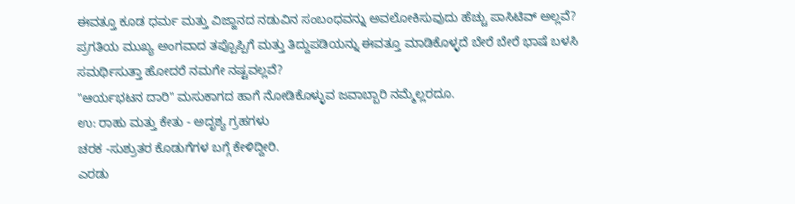ಈವತ್ತೂ ಕೂಡ ಧರ್ಮ ಮತ್ತು ವಿಜ್ಙಾನದ ನಡುವಿನ ಸಂಬಂಧವನ್ನು ಅವಲೋಕಿಸುವುದು ಹೆಚ್ಚು ಪಾಸಿಟಿವ್ ಅಲ್ಲವೆ? ಪ್ರಗತಿಯ ಮುಖ್ಯ ಅಂಗವಾದ ತಪ್ಪೊಪ್ಪಿಗೆ ಮತ್ತು ತಿದ್ದುಪಡಿಯನ್ನು ಈವತ್ತೂ ಮಾಡಿಕೊಳ್ಳದೆ ಬೇರೆ ಬೇರೆ ಭಾಷೆ ಬಳಸಿ ಸಮರ್ಥಿಸುತ್ತಾ ಹೋದರೆ ನಮಗೇ ನಷ್ಟವಲ್ಲವೆ?
"ಆರ್ಯಭಟನ ದಾರಿ" ಮಸುಕಾಗದ ಹಾಗೆ ನೋಡಿಕೊಳ್ಳುವ ಜವಾಬ್ಬಾರಿ ನಮ್ಮೆಲ್ಲರದೂ.
ಉ: ರಾಹು ಮತ್ತು ಕೇತು - ಅದೃಶ್ಯ ಗ್ರಹಗಳು
ಚರಕ -ಸುಶ್ರುತರ ಕೊಡುಗೆಗಳ ಬಗ್ಗೆ ಕೇಳಿದ್ದೀರಿ.
ಎರಡು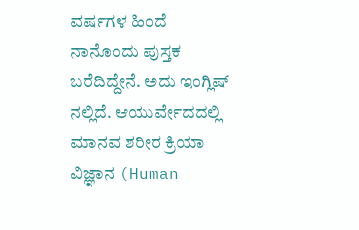ವರ್ಷಗಳ ಹಿಂದೆ ನಾನೊಂದು ಪುಸ್ತಕ ಬರೆದಿದ್ದೇನೆ. ಅದು ಇಂಗ್ಲಿಷ್ ನಲ್ಲಿದೆ. ಆಯುರ್ವೇದದಲ್ಲಿ ಮಾನವ ಶರೀರ ಕ್ರಿಯಾ ವಿಜ್ಞಾನ (Human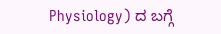Physiology) ದ ಬಗ್ಗೆ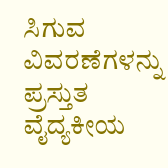ಸಿಗುವ ವಿವರಣೆಗಳನ್ನು ಪ್ರಸ್ತುತ ವೈದ್ಯಕೀಯ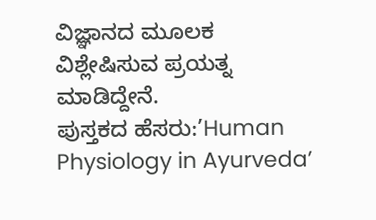ವಿಜ್ಞಾನದ ಮೂಲಕ ವಿಶ್ಲೇಷಿಸುವ ಪ್ರಯತ್ನ ಮಾಡಿದ್ದೇನೆ.
ಪುಸ್ತಕದ ಹೆಸರು:’Human Physiology in Ayurveda’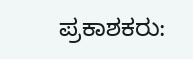ಪ್ರಕಾಶಕರು: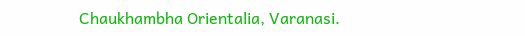Chaukhambha Orientalia, Varanasi.